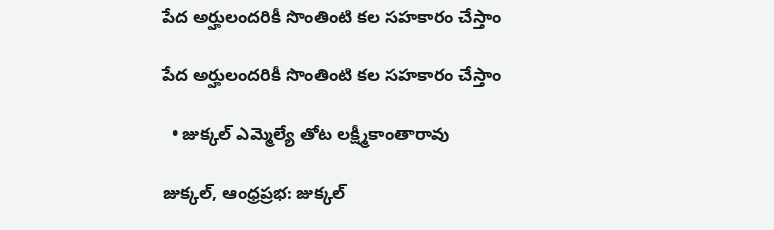పేద అర్హులందరికీ సొంతింటి కల సహకారం చేస్తాం

పేద అర్హులందరికీ సొంతింటి కల సహకారం చేస్తాం

  • జుక్కల్ ఎమ్మెల్యే తోట లక్ష్మీకాంతారావు

జుక్కల్, ఆంధ్రప్రభ: జుక్కల్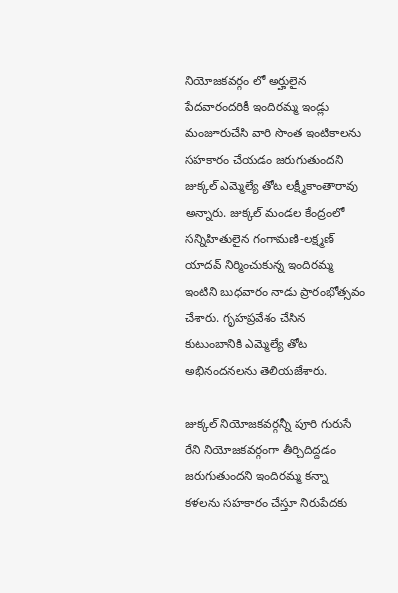నియోజకవర్గం లో అర్హులైన పేదవారందరికీ ఇందిరమ్మ ఇండ్లు మంజూరుచేసి వారి సొంత ఇంటికాలను సహకారం చేయడం జరుగుతుందని జుక్కల్ ఎమ్మెల్యే తోట లక్ష్మీకాంతారావు అన్నారు. జుక్కల్ మండల కేంద్రంలో సన్నిహితులైన గంగామణి-లక్ష్మణ్ యాదవ్ నిర్మించుకున్న ఇందిరమ్మ ఇంటిని బుధవారం నాడు ప్రారంభోత్సవం చేశారు. గృహప్రవేశం చేసిన కుటుంబానికి ఎమ్మెల్యే తోట అభినందనలను తెలియజేశారు.

జుక్కల్ నియోజకవర్గన్నీ పూరి గురుసే రేని నియోజకవర్గంగా తీర్చిదిద్దడం జరుగుతుందని ఇందిరమ్మ కన్నా కళలను సహకారం చేస్తూ నిరుపేదకు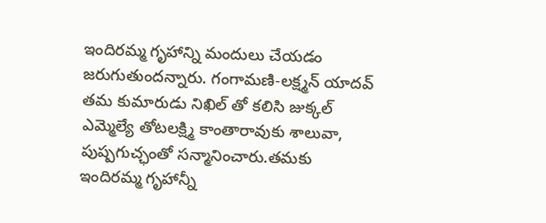ఇందిరమ్మ గృహాన్ని మందులు చేయడం జరుగుతుందన్నారు. గంగామణి-లక్ష్మన్ యాదవ్ తమ కుమారుడు నిఖిల్ తో కలిసి జుక్కల్ ఎమ్మెల్యే తోటలక్ష్మి కాంతారావుకు శాలువా, పుష్పగుచ్ఛంతో సన్మానించారు.తమకు ఇందిరమ్మ గృహాన్నీ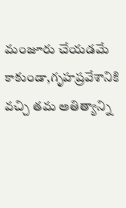మంజూరు చేయడమే కాకుండా,గృహప్రవేశానికి వచ్చి తమ అతిత్యాన్ని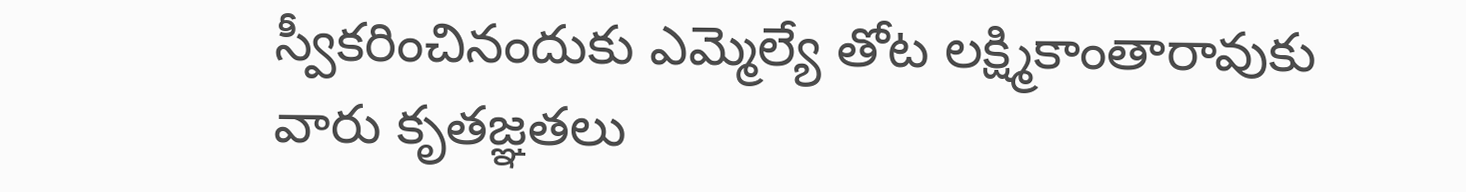స్వీకరించినందుకు ఎమ్మెల్యే తోట లక్ష్మికాంతారావుకు వారు కృతజ్ఞతలు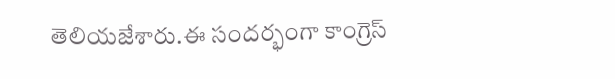తెలియజేశారు.ఈ సందర్భంగా కాంగ్రెస్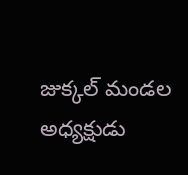జుక్కల్ మండల అధ్యక్షుడు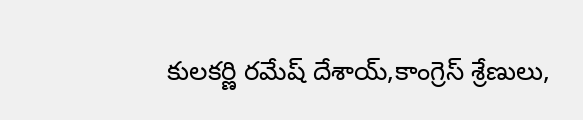కులకర్ణి రమేష్ దేశాయ్,కాంగ్రెస్ శ్రేణులు,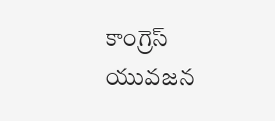కాంగ్రెస్ యువజన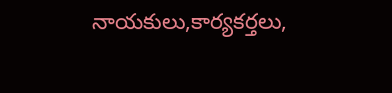నాయకులు,కార్యకర్తలు,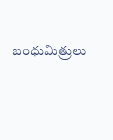బంధుమిత్రులు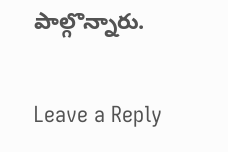పాల్గొన్నారు.

Leave a Reply